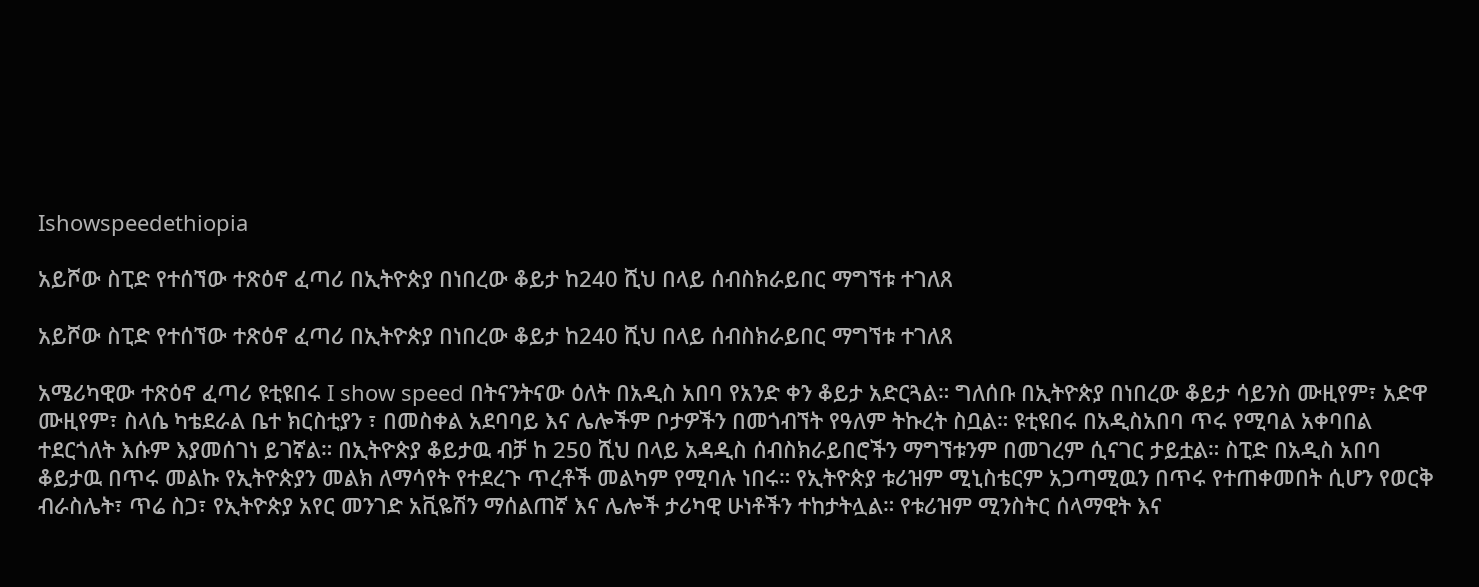Ishowspeedethiopia

አይሾው ስፒድ የተሰኘው ተጽዕኖ ፈጣሪ በኢትዮጵያ በነበረው ቆይታ ከ240 ሺህ በላይ ሰብስክራይበር ማግኘቱ ተገለጸ

አይሾው ስፒድ የተሰኘው ተጽዕኖ ፈጣሪ በኢትዮጵያ በነበረው ቆይታ ከ240 ሺህ በላይ ሰብስክራይበር ማግኘቱ ተገለጸ

አሜሪካዊው ተጽዕኖ ፈጣሪ ዩቲዩበሩ I show speed በትናንትናው ዕለት በአዲስ አበባ የአንድ ቀን ቆይታ አድርጓል። ግለሰቡ በኢትዮጵያ በነበረው ቆይታ ሳይንስ ሙዚየም፣ አድዋ ሙዚየም፣ ስላሴ ካቴደራል ቤተ ክርስቲያን ፣ በመስቀል አደባባይ እና ሌሎችም ቦታዎችን በመጎብኘት የዓለም ትኩረት ስቧል። ዩቲዩበሩ በአዲስአበባ ጥሩ የሚባል አቀባበል ተደርጎለት እሱም እያመሰገነ ይገኛል። በኢትዮጵያ ቆይታዉ ብቻ ከ 250 ሺህ በላይ አዳዲስ ሰብስክራይበሮችን ማግኘቱንም በመገረም ሲናገር ታይቷል። ስፒድ በአዲስ አበባ ቆይታዉ በጥሩ መልኩ የኢትዮጵያን መልክ ለማሳየት የተደረጉ ጥረቶች መልካም የሚባሉ ነበሩ። የኢትዮጵያ ቱሪዝም ሚኒስቴርም አጋጣሚዉን በጥሩ የተጠቀመበት ሲሆን የወርቅ ብራስሌት፣ ጥሬ ስጋ፣ የኢትዮጵያ አየር መንገድ አቪዬሽን ማሰልጠኛ እና ሌሎች ታሪካዊ ሁነቶችን ተከታትሏል። የቱሪዝም ሚንስትር ሰላማዊት እና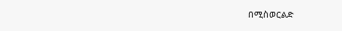በሚስወርልድ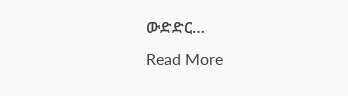ውድድር…
Read More